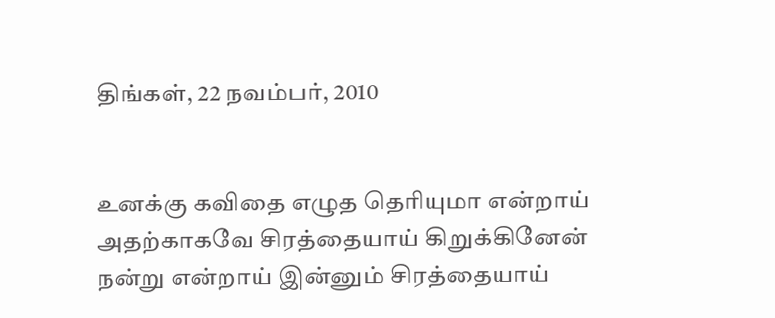திங்கள், 22 நவம்பர், 2010


உனக்கு கவிதை எழுத தெரியுமா என்றாய்
அதற்காகவே சிரத்தையாய் கிறுக்கினேன்
நன்று என்றாய் இன்னும் சிரத்தையாய்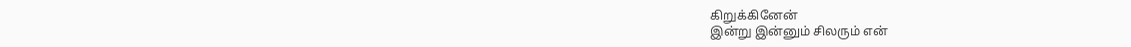கிறுக்கினேன்
இன்று இன்னும் சிலரும் என்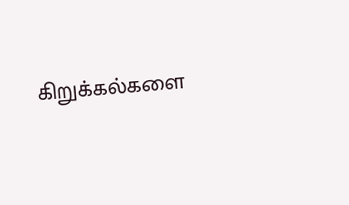கிறுக்கல்களை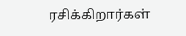ரசிக்கிறார்கள்